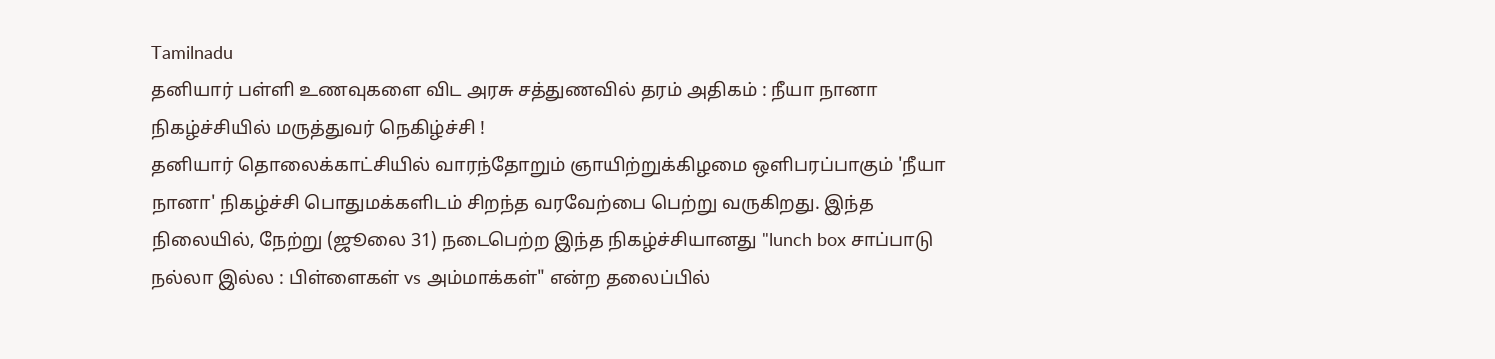Tamilnadu
தனியார் பள்ளி உணவுகளை விட அரசு சத்துணவில் தரம் அதிகம் : நீயா நானா நிகழ்ச்சியில் மருத்துவர் நெகிழ்ச்சி !
தனியார் தொலைக்காட்சியில் வாரந்தோறும் ஞாயிற்றுக்கிழமை ஒளிபரப்பாகும் 'நீயா நானா' நிகழ்ச்சி பொதுமக்களிடம் சிறந்த வரவேற்பை பெற்று வருகிறது. இந்த நிலையில், நேற்று (ஜூலை 31) நடைபெற்ற இந்த நிகழ்ச்சியானது "lunch box சாப்பாடு நல்லா இல்ல : பிள்ளைகள் vs அம்மாக்கள்" என்ற தலைப்பில்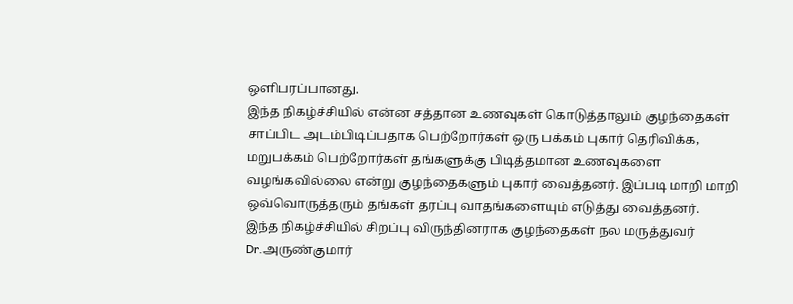ஒளிபரப்பானது.
இந்த நிகழ்ச்சியில் என்ன சத்தான உணவுகள் கொடுத்தாலும் குழந்தைகள் சாப்பிட அடம்பிடிப்பதாக பெற்றோர்கள் ஒரு பக்கம் புகார் தெரிவிக்க, மறுபக்கம் பெற்றோர்கள் தங்களுக்கு பிடித்தமான உணவுகளை வழங்கவில்லை என்று குழந்தைகளும் புகார் வைத்தனர். இப்படி மாறி மாறி ஒவ்வொருத்தரும் தங்கள் தரப்பு வாதங்களையும் எடுத்து வைத்தனர்.
இந்த நிகழ்ச்சியில் சிறப்பு விருந்தினராக குழந்தைகள் நல மருத்துவர் Dr.அருண்குமார்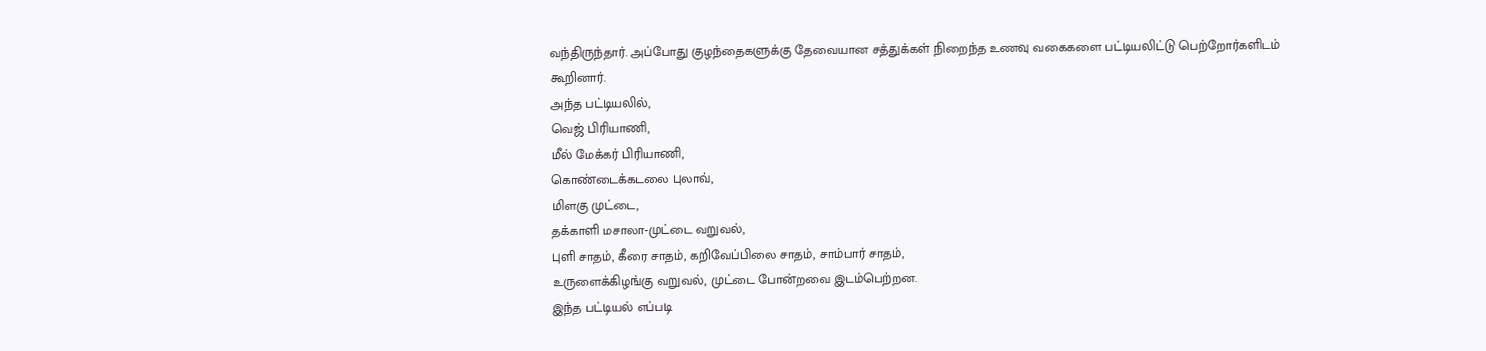வந்திருந்தார். அப்போது குழந்தைகளுக்கு தேவையான சத்துக்கள் நிறைந்த உணவு வகைகளை பட்டியலிட்டு பெற்றோர்களிடம் கூறினார்.
அந்த பட்டியலில்,
வெஜ் பிரியாணி,
மீல் மேக்கர் பிரியாணி,
கொண்டைக்கடலை புலாவ்,
மிளகு முட்டை,
தக்காளி மசாலா-முட்டை வறுவல்,
புளி சாதம், கீரை சாதம், கறிவேப்பிலை சாதம், சாம்பார் சாதம்,
உருளைக்கிழங்கு வறுவல், முட்டை போன்றவை இடம்பெற்றன.
இந்த பட்டியல் எப்படி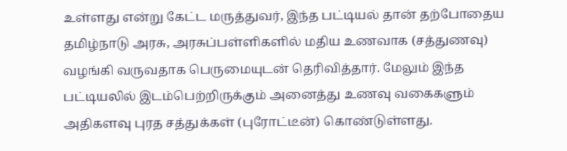உள்ளது என்று கேட்ட மருத்துவர், இந்த பட்டியல் தான் தற்போதைய தமிழ்நாடு அரசு, அரசுப்பள்ளிகளில் மதிய உணவாக (சத்துணவு) வழங்கி வருவதாக பெருமையுடன் தெரிவித்தார். மேலும் இந்த பட்டியலில் இடம்பெற்றிருக்கும் அனைத்து உணவு வகைகளும் அதிகளவு புரத சத்துக்கள் (புரோட்டீன்) கொண்டுள்ளது.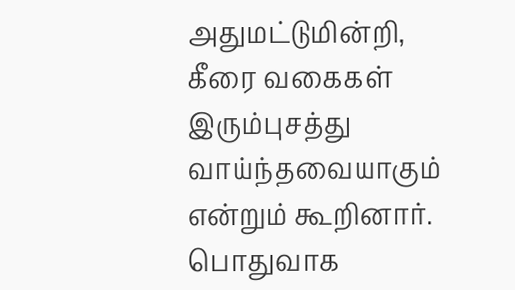அதுமட்டுமின்றி, கீரை வகைகள் இரும்புசத்து வாய்ந்தவையாகும் என்றும் கூறினார்.
பொதுவாக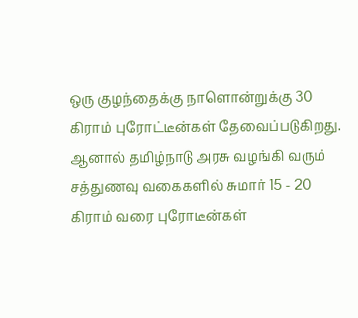ஒரு குழந்தைக்கு நாளொன்றுக்கு 30 கிராம் புரோட்டீன்கள் தேவைப்படுகிறது. ஆனால் தமிழ்நாடு அரசு வழங்கி வரும் சத்துணவு வகைகளில் சுமார் 15 - 20 கிராம் வரை புரோடீன்கள்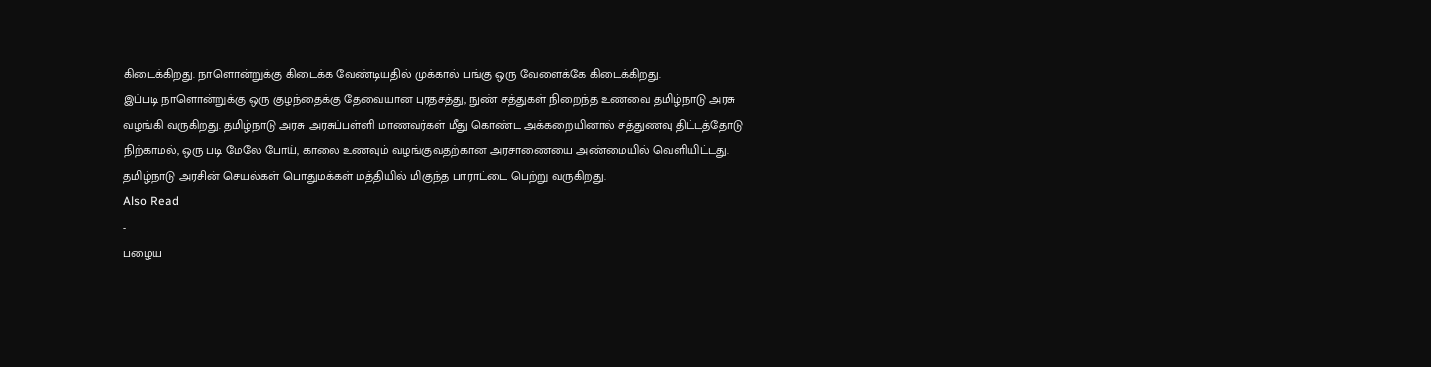கிடைக்கிறது. நாளொன்றுக்கு கிடைக்க வேண்டியதில் முக்கால் பங்கு ஒரு வேளைக்கே கிடைக்கிறது.
இப்படி நாளொன்றுக்கு ஒரு குழந்தைக்கு தேவையான புரதசத்து, நுண் சத்துகள் நிறைந்த உணவை தமிழ்நாடு அரசு வழங்கி வருகிறது. தமிழ்நாடு அரசு அரசுப்பள்ளி மாணவர்கள் மீது கொண்ட அக்கறையினால் சத்துணவு திட்டத்தோடு நிற்காமல், ஒரு படி மேலே போய், காலை உணவும் வழங்குவதற்கான அரசாணையை அண்மையில் வெளியிட்டது.
தமிழ்நாடு அரசின் செயல்கள் பொதுமக்கள் மத்தியில் மிகுந்த பாராட்டை பெற்று வருகிறது.
Also Read
-
பழைய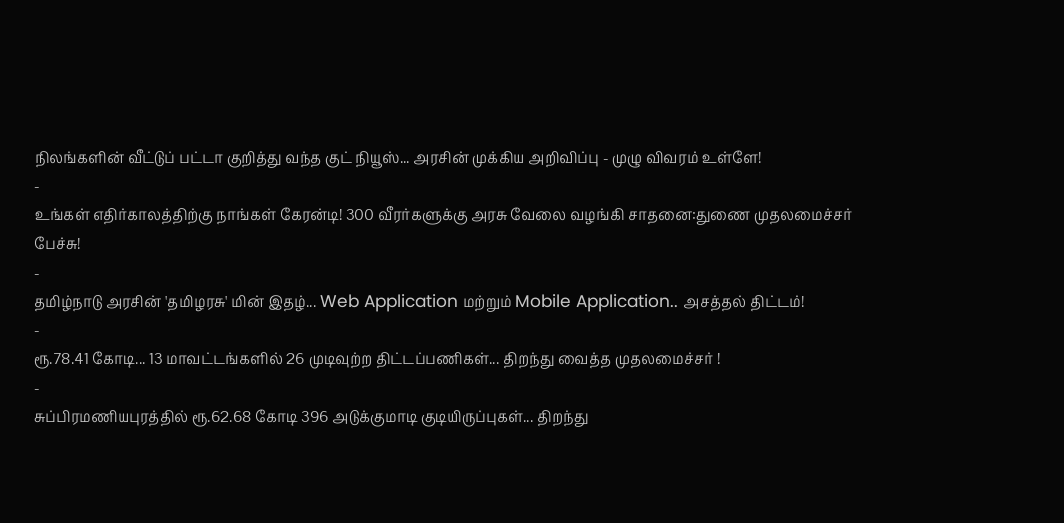நிலங்களின் வீட்டுப் பட்டா குறித்து வந்த குட் நியூஸ்... அரசின் முக்கிய அறிவிப்பு - முழு விவரம் உள்ளே!
-
உங்கள் எதிர்காலத்திற்கு நாங்கள் கேரன்டி! 300 வீரர்களுக்கு அரசு வேலை வழங்கி சாதனை:துணை முதலமைச்சர் பேச்சு!
-
தமிழ்நாடு அரசின் 'தமிழரசு' மின் இதழ்... Web Application மற்றும் Mobile Application.. அசத்தல் திட்டம்!
-
ரூ.78.41 கோடி... 13 மாவட்டங்களில் 26 முடிவுற்ற திட்டப்பணிகள்... திறந்து வைத்த முதலமைச்சர் !
-
சுப்பிரமணியபுரத்தில் ரூ.62.68 கோடி 396 அடுக்குமாடி குடியிருப்புகள்... திறந்து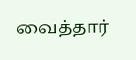வைத்தார்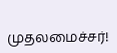முதலமைச்சர்!